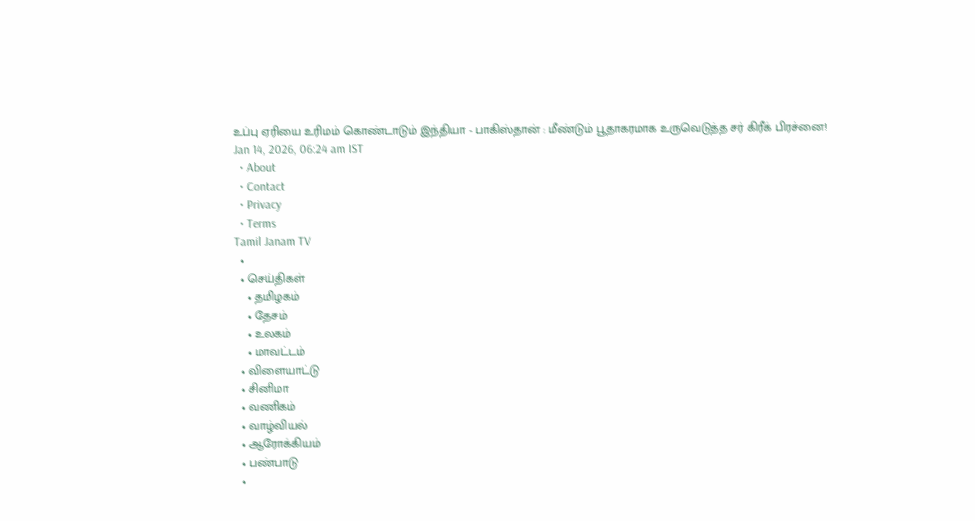உப்பு ஏரியை உரிமம் கொண்டாடும் இந்தியா - பாகிஸ்தான் : மீண்டும் பூதாகரமாக உருவெடுத்த சர் கிரீக் பிரச்னை!
Jan 14, 2026, 06:24 am IST
  • About
  • Contact
  • Privacy
  • Terms
Tamil Janam TV
  •
  • செய்திகள்
    • தமிழகம்
    • தேசம்
    • உலகம்
    • மாவட்டம்
  • விளையாட்டு
  • சினிமா
  • வணிகம்
  • வாழ்வியல்
  • ஆரோக்கியம்
  • பண்பாடு
  •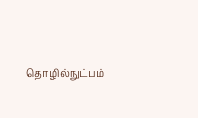தொழில்நுட்பம்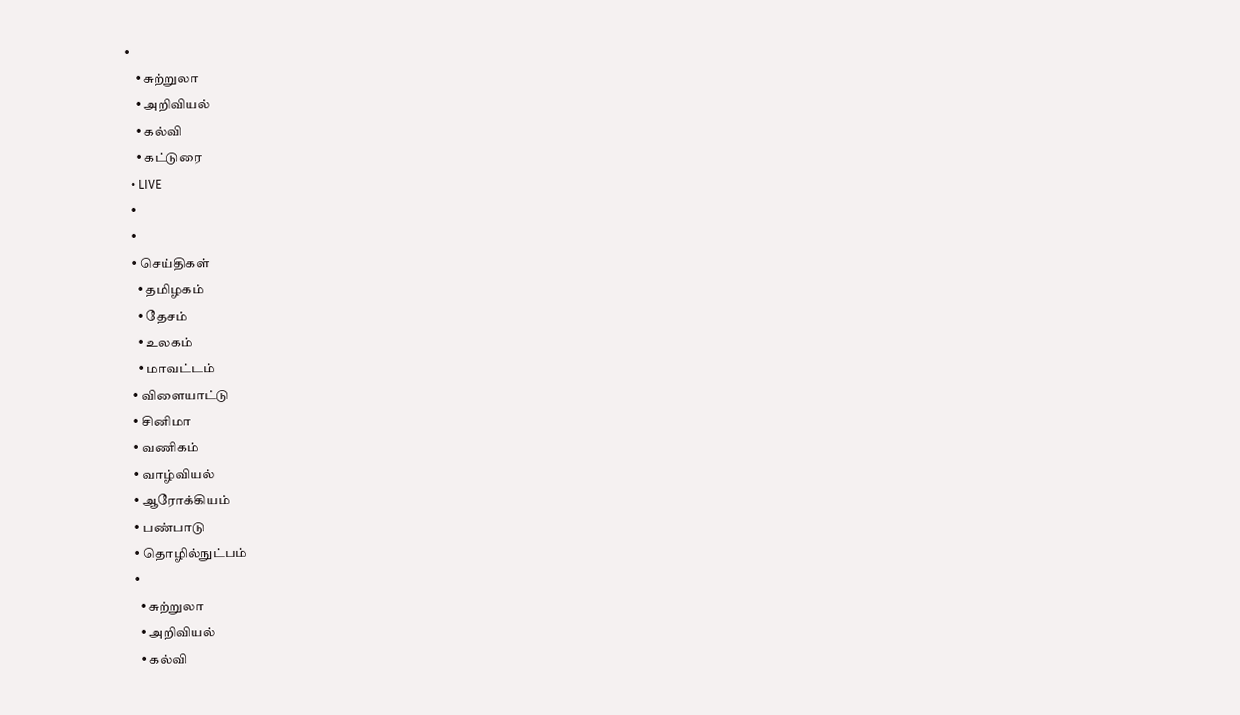•
    • சுற்றுலா
    • அறிவியல்
    • கல்வி
    • கட்டுரை
  • LIVE
  •
  •
  • செய்திகள்
    • தமிழகம்
    • தேசம்
    • உலகம்
    • மாவட்டம்
  • விளையாட்டு
  • சினிமா
  • வணிகம்
  • வாழ்வியல்
  • ஆரோக்கியம்
  • பண்பாடு
  • தொழில்நுட்பம்
  •
    • சுற்றுலா
    • அறிவியல்
    • கல்வி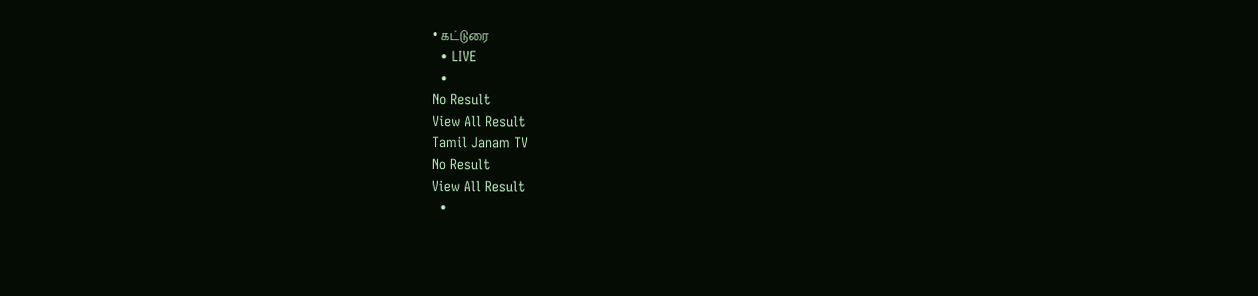• கட்டுரை
  • LIVE
  •
No Result
View All Result
Tamil Janam TV
No Result
View All Result
  •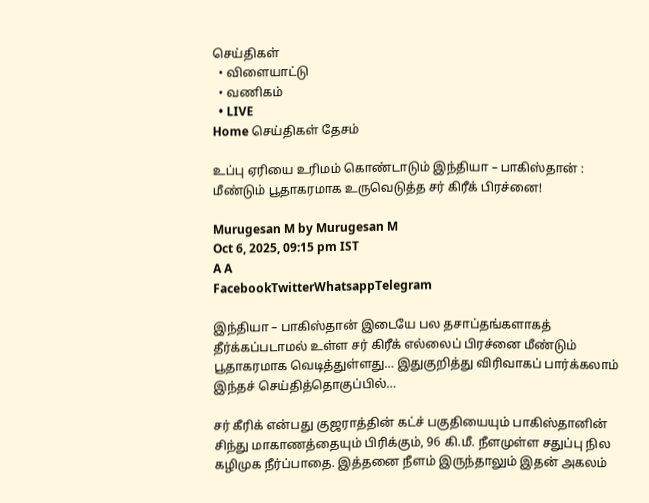செய்திகள்
  • விளையாட்டு
  • வணிகம்
  • LIVE
Home செய்திகள் தேசம்

உப்பு ஏரியை உரிமம் கொண்டாடும் இந்தியா – பாகிஸ்தான் : மீண்டும் பூதாகரமாக உருவெடுத்த சர் கிரீக் பிரச்னை!

Murugesan M by Murugesan M
Oct 6, 2025, 09:15 pm IST
A A
FacebookTwitterWhatsappTelegram

இந்தியா – பாகிஸ்தான் இடையே பல தசாப்தங்களாகத் தீர்க்கப்படாமல் உள்ள சர் கிரீக் எல்லைப் பிரச்னை மீண்டும் பூதாகரமாக வெடித்துள்ளது… இதுகுறித்து விரிவாகப் பார்க்கலாம் இந்தச் செய்தித்தொகுப்பில்…

சர் கீரிக் என்பது குஜராத்தின் கட்ச் பகுதியையும் பாகிஸ்தானின் சிந்து மாகாணத்தையும் பிரிக்கும், 96 கி.மீ. நீளமுள்ள சதுப்பு நில கழிமுக நீர்ப்பாதை. இத்தனை நீளம் இருந்தாலும் இதன் அகலம்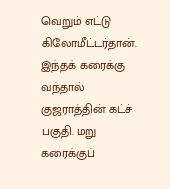வெறும் எட்டு கிலோமீட்டர்தான். இந்தக் கரைக்கு வந்தால் குஜராத்தின் கட்ச் பகுதி. மறு கரைக்குப்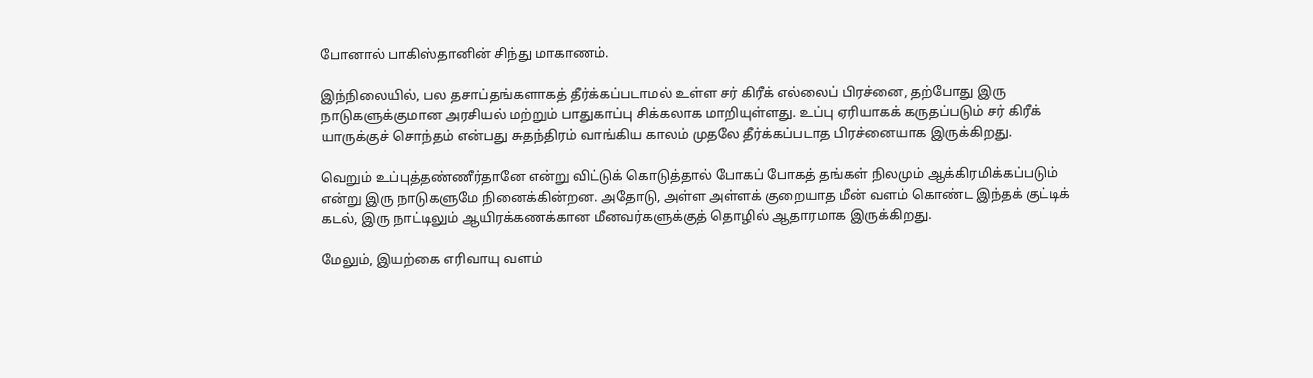போனால் பாகிஸ்தானின் சிந்து மாகாணம்.

இந்நிலையில், பல தசாப்தங்களாகத் தீர்க்கப்படாமல் உள்ள சர் கிரீக் எல்லைப் பிரச்னை, தற்போது இரு நாடுகளுக்குமான அரசியல் மற்றும் பாதுகாப்பு சிக்கலாக மாறியுள்ளது. உப்பு ஏரியாகக் கருதப்படும் சர் கிரீக் யாருக்குச் சொந்தம் என்பது சுதந்திரம் வாங்கிய காலம் முதலே தீர்க்கப்படாத பிரச்னையாக இருக்கிறது.

வெறும் உப்புத்தண்ணீர்தானே என்று விட்டுக் கொடுத்தால் போகப் போகத் தங்கள் நிலமும் ஆக்கிரமிக்கப்படும் என்று இரு நாடுகளுமே நினைக்கின்றன. அதோடு, அள்ள அள்ளக் குறையாத மீன் வளம் கொண்ட இந்தக் குட்டிக் கடல், இரு நாட்டிலும் ஆயிரக்கணக்கான மீனவர்களுக்குத் தொழில் ஆதாரமாக இருக்கிறது.

மேலும், இயற்கை எரிவாயு வளம்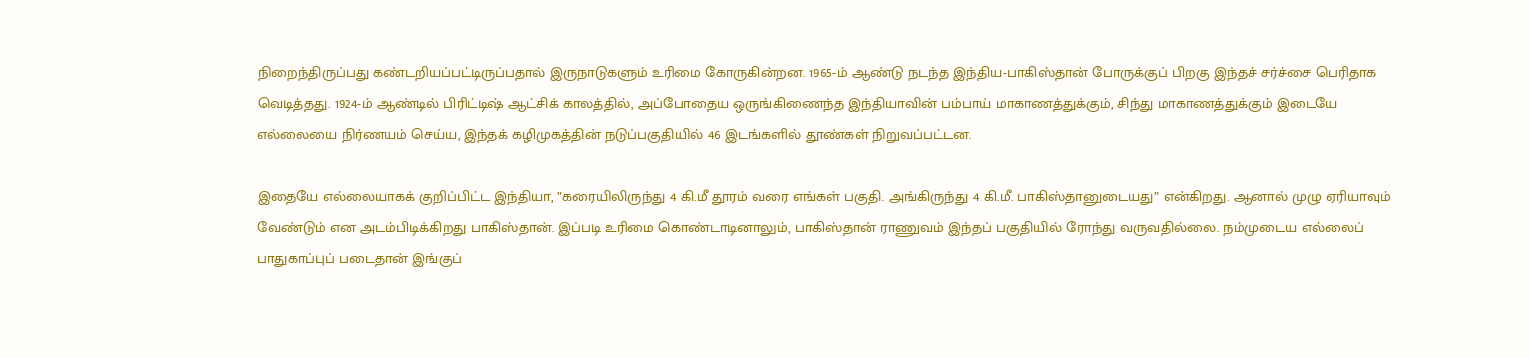நிறைந்திருப்பது கண்டறியப்பட்டிருப்பதால் இருநாடுகளும் உரிமை கோருகின்றன. 1965-ம் ஆண்டு நடந்த இந்திய-பாகிஸ்தான் போருக்குப் பிறகு இந்தச் சர்ச்சை பெரிதாக வெடித்தது. 1924-ம் ஆண்டில் பிரிட்டிஷ் ஆட்சிக் காலத்தில், அப்போதைய ஒருங்கிணைந்த இந்தியாவின் பம்பாய் மாகாணத்துக்கும், சிந்து மாகாணத்துக்கும் இடையே எல்லையை நிர்ணயம் செய்ய, இந்தக் கழிமுகத்தின் நடுப்பகுதியில் 46 இடங்களில் தூண்கள் நிறுவப்பட்டன.

இதையே எல்லையாகக் குறிப்பிட்ட இந்தியா, ”கரையிலிருந்து 4 கி.மீ தூரம் வரை எங்கள் பகுதி. அங்கிருந்து 4 கி.மீ. பாகிஸ்தானுடையது” என்கிறது. ஆனால் முழு ஏரியாவும் வேண்டும் என அடம்பிடிக்கிறது பாகிஸ்தான். இப்படி உரிமை கொண்டாடினாலும், பாகிஸ்தான் ராணுவம் இந்தப் பகுதியில் ரோந்து வருவதில்லை. நம்முடைய எல்லைப் பாதுகாப்புப் படைதான் இங்குப்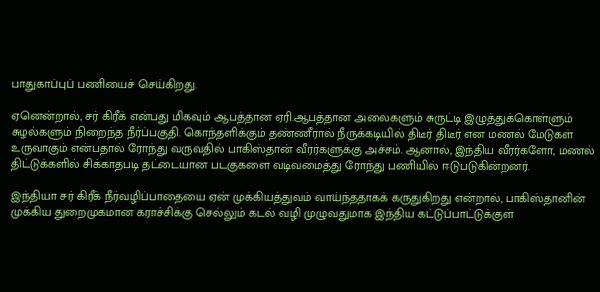பாதுகாப்புப் பணியைச் செய்கிறது.

ஏனென்றால், சர் கிரீக் என்பது மிகவும் ஆபத்தான ஏரி.ஆபத்தான அலைகளும் சுருட்டி இழுத்துக்கொள்ளும் சுழல்களும் நிறைந்த நீர்ப்பகுதி. கொந்தளிக்கும் தண்ணீரால் நீருக்கடியில் திடீர் திடீர் என மணல் மேடுகள் உருவாகும் என்பதால் ரோந்து வருவதில் பாகிஸ்தான் வீரர்களுக்கு அச்சம். ஆனால், இந்திய வீரர்களோ, மணல் திட்டுக்களில் சிக்காதபடி தட்டையான படகுகளை வடிவமைத்து ரோந்து பணியில் ஈடுபடுகின்றனர்.

இந்தியா சர் கிரீக் நீர்வழிப்பாதையை ஏன் முக்கியத்துவம் வாய்ந்ததாகக் கருதுகிறது என்றால், பாகிஸ்தானின் முக்கிய துறைமுகமான கராச்சிக்கு செல்லும் கடல் வழி முழுவதுமாக இந்திய கட்டுப்பாட்டுக்குள்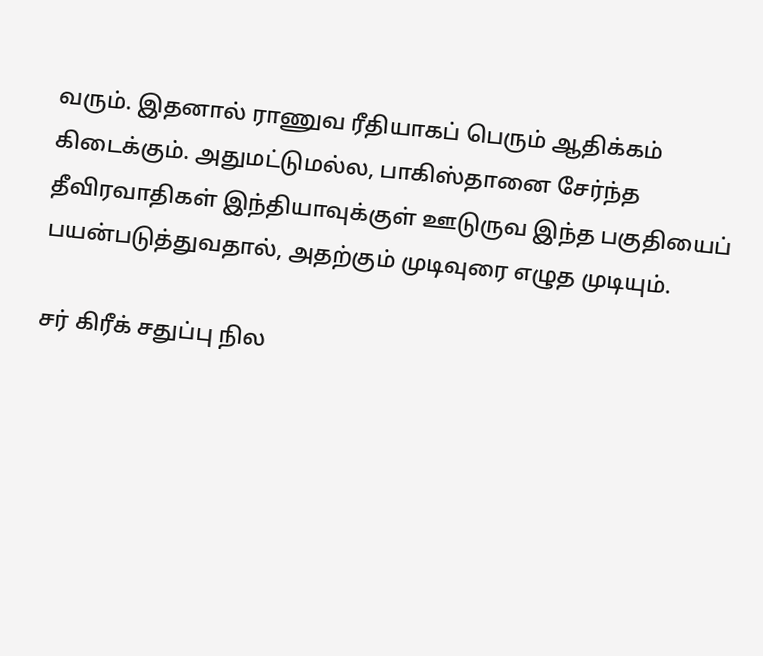வரும். இதனால் ராணுவ ரீதியாகப் பெரும் ஆதிக்கம் கிடைக்கும். அதுமட்டுமல்ல, பாகிஸ்தானை சேர்ந்த தீவிரவாதிகள் இந்தியாவுக்குள் ஊடுருவ இந்த பகுதியைப் பயன்படுத்துவதால், அதற்கும் முடிவுரை எழுத முடியும்.

சர் கிரீக் சதுப்பு நில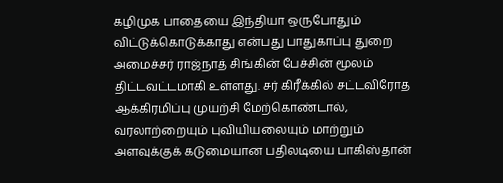கழிமுக பாதையை இந்தியா ஒருபோதும் விட்டுக்கொடுக்காது என்பது பாதுகாப்பு துறை அமைச்சர் ராஜ்நாத் சிங்கின் பேச்சின் மூலம் திட்டவட்டமாகி உள்ளது. சர் கிரீக்கில் சட்டவிரோத ஆக்கிரமிப்பு முயற்சி மேற்கொண்டால், வரலாற்றையும் புவியியலையும் மாற்றும் அளவுக்குக் கடுமையான பதிலடியை பாகிஸ்தான்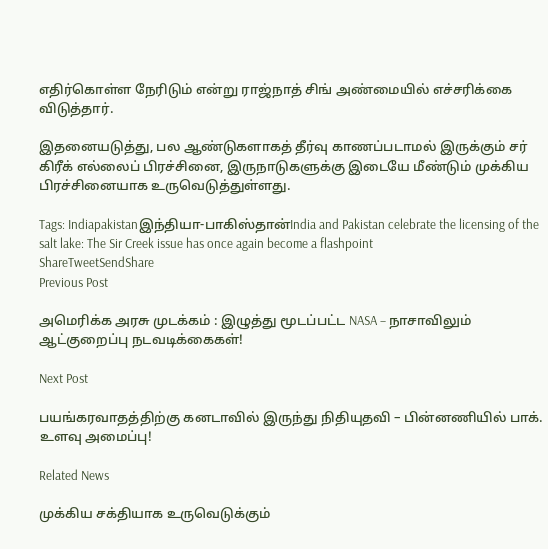எதிர்கொள்ள நேரிடும் என்று ராஜ்நாத் சிங் அண்மையில் எச்சரிக்கை விடுத்தார்.

இதனையடுத்து, பல ஆண்டுகளாகத் தீர்வு காணப்படாமல் இருக்கும் சர் கிரீக் எல்லைப் பிரச்சினை, இருநாடுகளுக்கு இடையே மீண்டும் முக்கிய பிரச்சினையாக உருவெடுத்துள்ளது.

Tags: Indiapakistanஇந்தியா-பாகிஸ்தான்India and Pakistan celebrate the licensing of the salt lake: The Sir Creek issue has once again become a flashpoint
ShareTweetSendShare
Previous Post

அமெரிக்க அரசு முடக்கம் : இழுத்து மூடப்பட்ட NASA – நாசாவிலும் ஆட்குறைப்பு நடவடிக்கைகள்!

Next Post

பயங்கரவாதத்திற்கு கனடாவில் இருந்து நிதியுதவி – பின்னணியில் பாக். உளவு அமைப்பு!

Related News

முக்கிய சக்தியாக உருவெடுக்கும்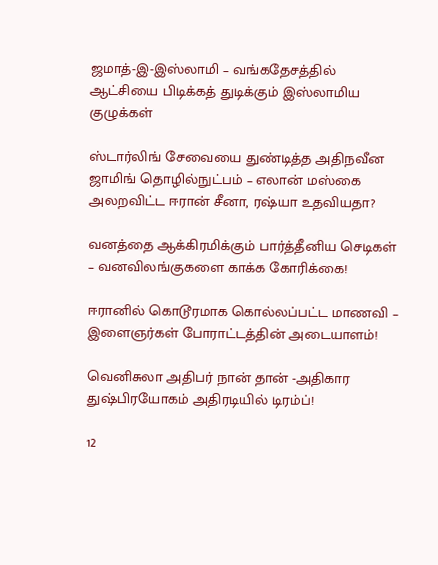ஜமாத்-இ-இஸ்லாமி – வங்கதேசத்தில் ஆட்சியை பிடிக்கத் துடிக்கும் இஸ்லாமிய குழுக்கள்

ஸ்டார்லிங் சேவையை துண்டித்த அதிநவீன ஜாமிங் தொழில்நுட்பம் – எலான் மஸ்கை அலறவிட்ட ஈரான் சீனா, ரஷ்யா உதவியதா?

வனத்தை ஆக்கிரமிக்கும் பார்த்தீனிய செடிகள் – வனவிலங்குகளை காக்க கோரிக்கை!

ஈரானில் கொடூரமாக கொல்லப்பட்ட மாணவி – இளைஞர்கள் போராட்டத்தின் அடையாளம்!

வெனிசுலா அதிபர் நான் தான் -அதிகார துஷ்பிரயோகம் அதிரடியில் டிரம்ப்!

12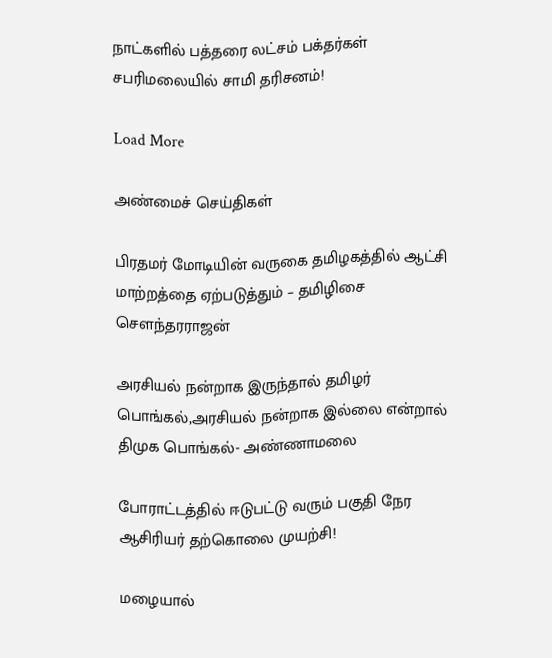நாட்களில் பத்தரை லட்சம் பக்தர்கள் சபரிமலையில் சாமி தரிசனம்!

Load More

அண்மைச் செய்திகள்

பிரதமர் மோடியின் வருகை தமிழகத்தில் ஆட்சி மாற்றத்தை ஏற்படுத்தும் – தமிழிசை சௌந்தரராஜன்

அரசியல் நன்றாக இருந்தால் தமிழர் பொங்கல்,அரசியல் நன்றாக இல்லை என்றால் திமுக பொங்கல்- அண்ணாமலை

போராட்டத்தில் ஈடுபட்டு வரும் பகுதி நேர ஆசிரியர் தற்கொலை முயற்சி!

மழையால்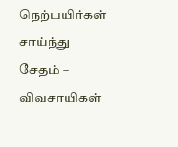நெற்பயிர்கள் சாய்ந்து சேதம் – விவசாயிகள்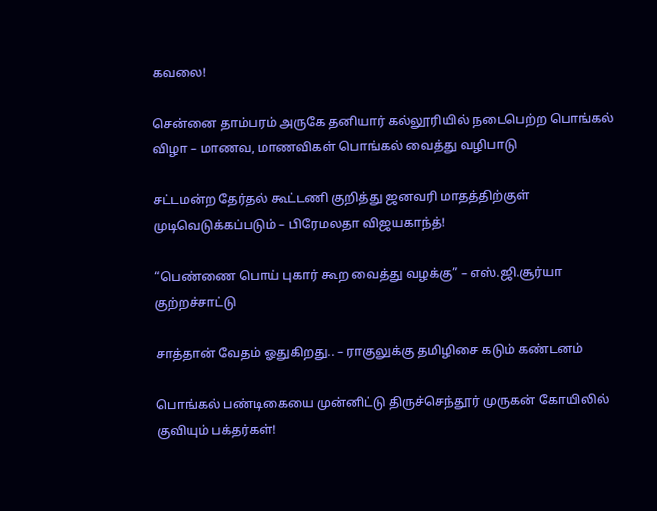கவலை!

சென்னை தாம்பரம் அருகே தனியார் கல்லூரியில் நடைபெற்ற பொங்கல் விழா – மாணவ, மாணவிகள் பொங்கல் வைத்து வழிபாடு

சட்டமன்ற தேர்தல் கூட்டணி குறித்து ஜனவரி மாதத்திற்குள் முடிவெடுக்கப்படும் – பிரேமலதா விஜயகாந்த்!

“பெண்ணை பொய் புகார் கூற வைத்து வழக்கு” – எஸ்.ஜி.சூர்யா குற்றச்சாட்டு

சாத்தான் வேதம் ஓதுகிறது.. – ராகுலுக்கு தமிழிசை கடும் கண்டனம்

பொங்கல் பண்டிகையை முன்னிட்டு திருச்செந்தூர் முருகன் கோயிலில் குவியும் பக்தர்கள்!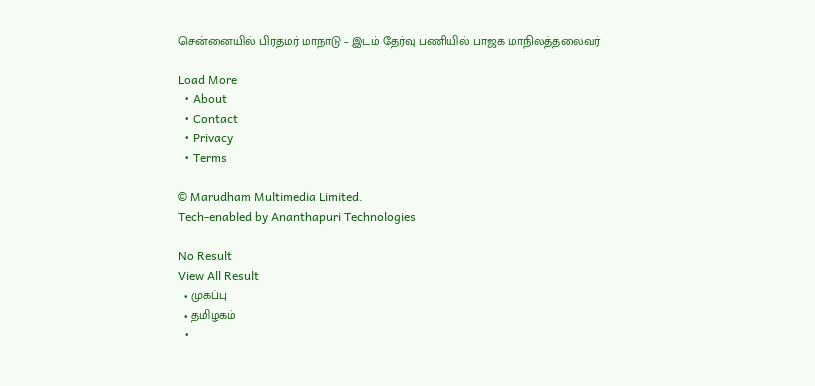சென்னையில் பிரதமர் மாநாடு – இடம் தேர்வு பணியில் பாஜக மாநிலத்தலைவர்

Load More
  • About
  • Contact
  • Privacy
  • Terms

© Marudham Multimedia Limited.
Tech-enabled by Ananthapuri Technologies

No Result
View All Result
  • முகப்பு
  • தமிழகம்
  •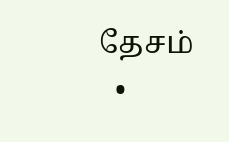தேசம்
  •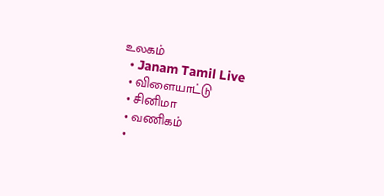உலகம்
  • Janam Tamil Live
  • விளையாட்டு
  • சினிமா
  • வணிகம்
  •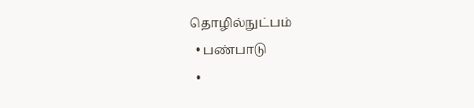தொழில்நுட்பம்
  • பண்பாடு
  •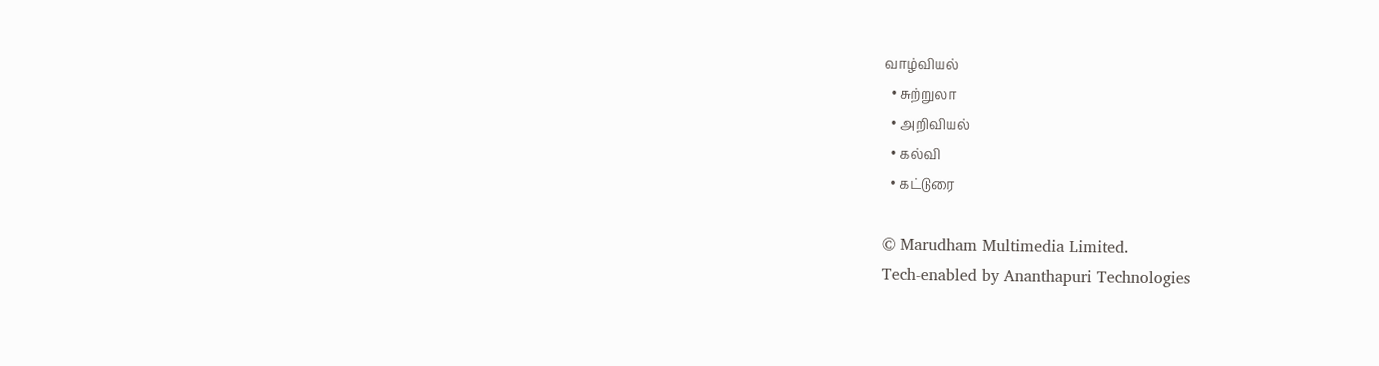வாழ்வியல்
  • சுற்றுலா
  • அறிவியல்
  • கல்வி
  • கட்டுரை

© Marudham Multimedia Limited.
Tech-enabled by Ananthapuri Technologies